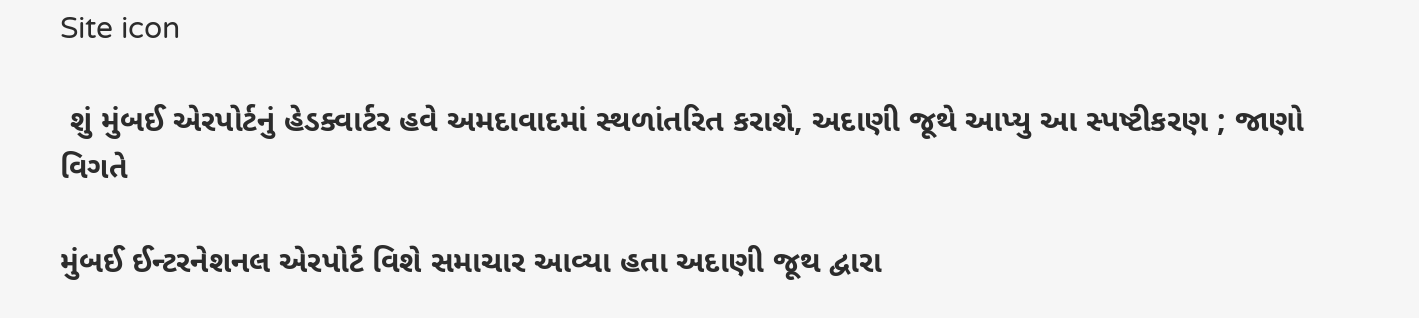Site icon

 શું મુંબઈ એરપોર્ટનું હેડક્વાર્ટર હવે અમદાવાદમાં સ્થળાંતરિત કરાશે, અદાણી જૂથે આપ્યુ આ સ્પષ્ટીકરણ ; જાણો વિગતે

મુંબઈ ઈન્ટરનેશનલ એરપોર્ટ વિશે સમાચાર આવ્યા હતા અદાણી જૂથ દ્વારા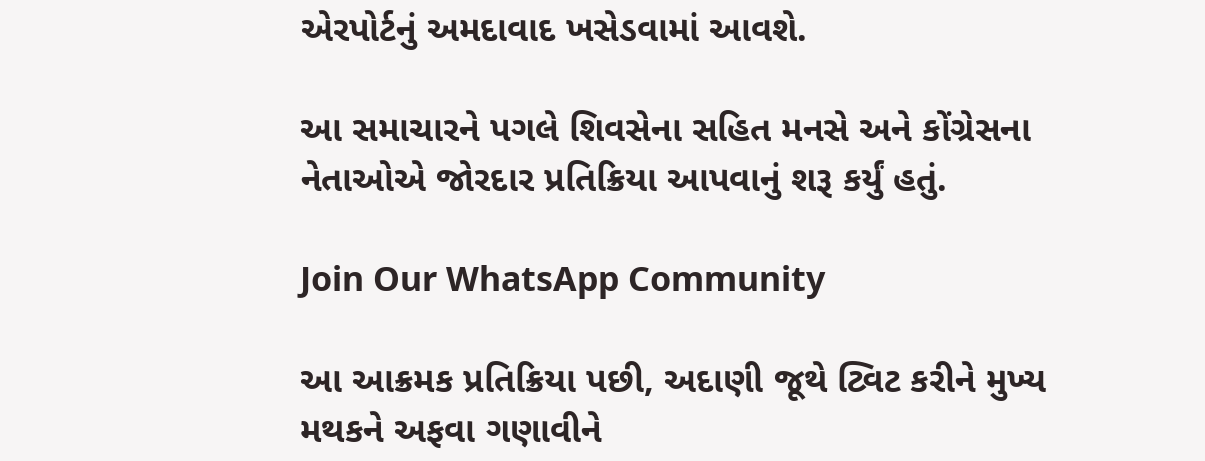એરપોર્ટનું અમદાવાદ ખસેડવામાં આવશે.

આ સમાચારને પગલે શિવસેના સહિત મનસે અને કોંગ્રેસના નેતાઓએ જોરદાર પ્રતિક્રિયા આપવાનું શરૂ કર્યું હતું.

Join Our WhatsApp Community

આ આક્રમક પ્રતિક્રિયા પછી, અદાણી જૂથે ટ્વિટ કરીને મુખ્ય મથકને અફવા ગણાવીને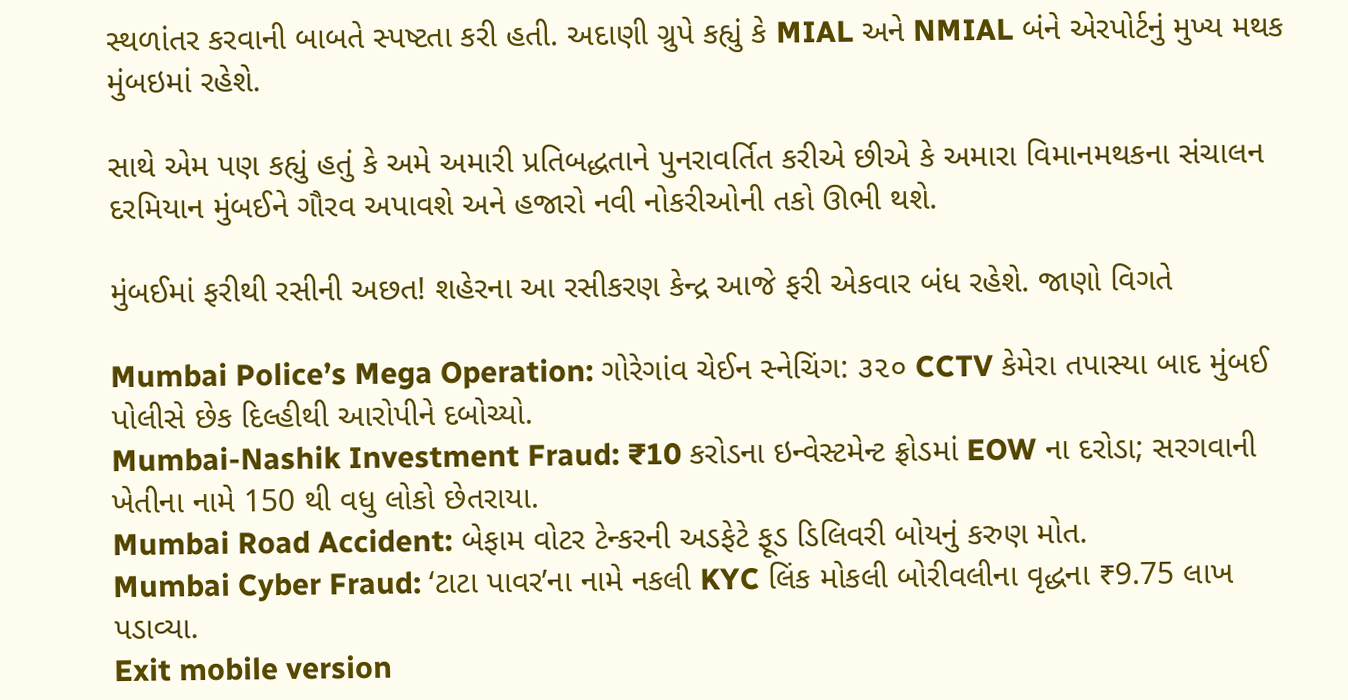સ્થળાંતર કરવાની બાબતે સ્પષ્ટતા કરી હતી. અદાણી ગ્રુપે કહ્યું કે MIAL અને NMIAL બંને એરપોર્ટનું મુખ્ય મથક મુંબઇમાં રહેશે.

સાથે એમ પણ કહ્યું હતું કે અમે અમારી પ્રતિબદ્ધતાને પુનરાવર્તિત કરીએ છીએ કે અમારા વિમાનમથકના સંચાલન દરમિયાન મુંબઈને ગૌરવ અપાવશે અને હજારો નવી નોકરીઓની તકો ઊભી થશે.

મુંબઈમાં ફરીથી રસીની અછત! શહેરના આ રસીકરણ કેન્દ્ર આજે ફરી એકવાર બંધ રહેશે. જાણો વિગતે

Mumbai Police’s Mega Operation: ગોરેગાંવ ચેઈન સ્નેચિંગ: ૩૨૦ CCTV કેમેરા તપાસ્યા બાદ મુંબઈ પોલીસે છેક દિલ્હીથી આરોપીને દબોચ્યો.
Mumbai-Nashik Investment Fraud: ₹10 કરોડના ઇન્વેસ્ટમેન્ટ ફ્રોડમાં EOW ના દરોડા; સરગવાની ખેતીના નામે 150 થી વધુ લોકો છેતરાયા.
Mumbai Road Accident: બેફામ વોટર ટેન્કરની અડફેટે ફૂડ ડિલિવરી બોયનું કરુણ મોત.
Mumbai Cyber Fraud: ‘ટાટા પાવર’ના નામે નકલી KYC લિંક મોકલી બોરીવલીના વૃદ્ધના ₹9.75 લાખ પડાવ્યા.
Exit mobile version